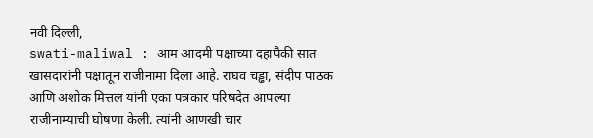नवी दिल्ली,
swati-maliwal : आम आदमी पक्षाच्या दहापैकी सात खासदारांनी पक्षातून राजीनामा दिला आहे. राघव चड्ढा, संदीप पाठक आणि अशोक मित्तल यांनी एका पत्रकार परिषदेत आपल्या राजीनाम्याची घोषणा केली. त्यांनी आणखी चार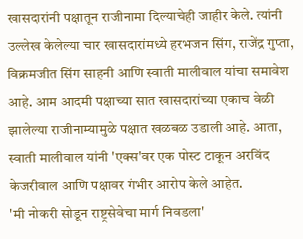खासदारांनी पक्षातून राजीनामा दिल्याचेही जाहीर केले. त्यांनी उल्लेख केलेल्या चार खासदारांमध्ये हरभजन सिंग, राजेंद्र गुप्ता, विक्रमजीत सिंग साहनी आणि स्वाती मालीवाल यांचा समावेश आहे. आम आदमी पक्षाच्या सात खासदारांच्या एकाच वेळी झालेल्या राजीनाम्यामुळे पक्षात खळबळ उडाली आहे. आता, स्वाती मालीवाल यांनी 'एक्स'वर एक पोस्ट टाकून अरविंद केजरीवाल आणि पक्षावर गंभीर आरोप केले आहेत.
'मी नोकरी सोडून राष्ट्रसेवेचा मार्ग निवडला'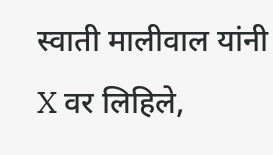स्वाती मालीवाल यांनी X वर लिहिले,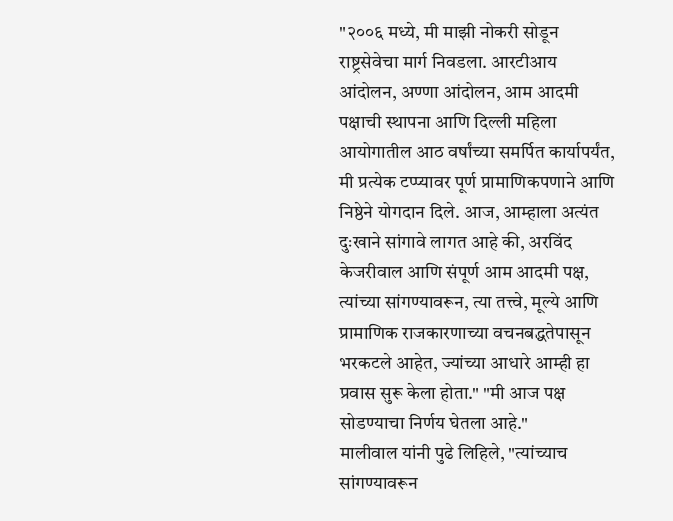"२००६ मध्ये, मी माझी नोकरी सोडून राष्ट्रसेवेचा मार्ग निवडला. आरटीआय आंदोलन, अण्णा आंदोलन, आम आदमी पक्षाची स्थापना आणि दिल्ली महिला आयोगातील आठ वर्षांच्या समर्पित कार्यापर्यंत, मी प्रत्येक टप्प्यावर पूर्ण प्रामाणिकपणाने आणि निष्ठेने योगदान दिले. आज, आम्हाला अत्यंत दुःखाने सांगावे लागत आहे की, अरविंद केजरीवाल आणि संपूर्ण आम आदमी पक्ष, त्यांच्या सांगण्यावरून, त्या तत्त्वे, मूल्ये आणि प्रामाणिक राजकारणाच्या वचनबद्धतेपासून भरकटले आहेत, ज्यांच्या आधारे आम्ही हा प्रवास सुरू केला होता." "मी आज पक्ष सोडण्याचा निर्णय घेतला आहे."
मालीवाल यांनी पुढे लिहिले, "त्यांच्याच सांगण्यावरून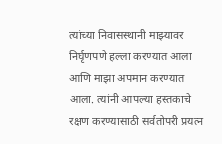त्यांच्या निवासस्थानी माझ्यावर निर्घृणपणे हल्ला करण्यात आला आणि माझा अपमान करण्यात आला. त्यांनी आपल्या हस्तकाचे रक्षण करण्यासाठी सर्वतोपरी प्रयत्न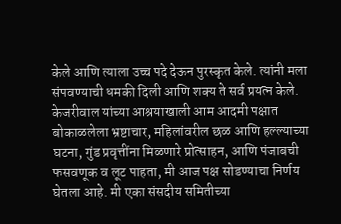केले आणि त्याला उच्च पदे देऊन पुरस्कृत केले. त्यांनी मला संपवण्याची धमकी दिली आणि शक्य ते सर्व प्रयत्न केले. केजरीवाल यांच्या आश्रयाखाली आम आदमी पक्षात बोकाळलेला भ्रष्टाचार, महिलांवरील छळ आणि हल्ल्याच्या घटना, गुंड प्रवृत्तींना मिळणारे प्रोत्साहन, आणि पंजाबची फसवणूक व लूट पाहता, मी आज पक्ष सोडण्याचा निर्णय घेतला आहे. मी एका संसदीय समितीच्या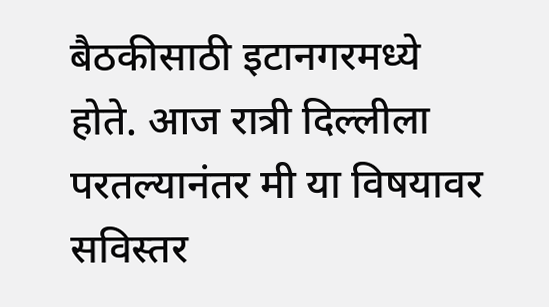बैठकीसाठी इटानगरमध्ये होते. आज रात्री दिल्लीला परतल्यानंतर मी या विषयावर सविस्तर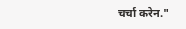चर्चा करेन."